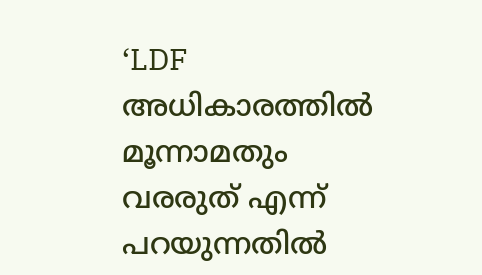‘LDF അധികാരത്തിൽ മൂന്നാമതും വരരുത് എന്ന് പറയുന്നതിൽ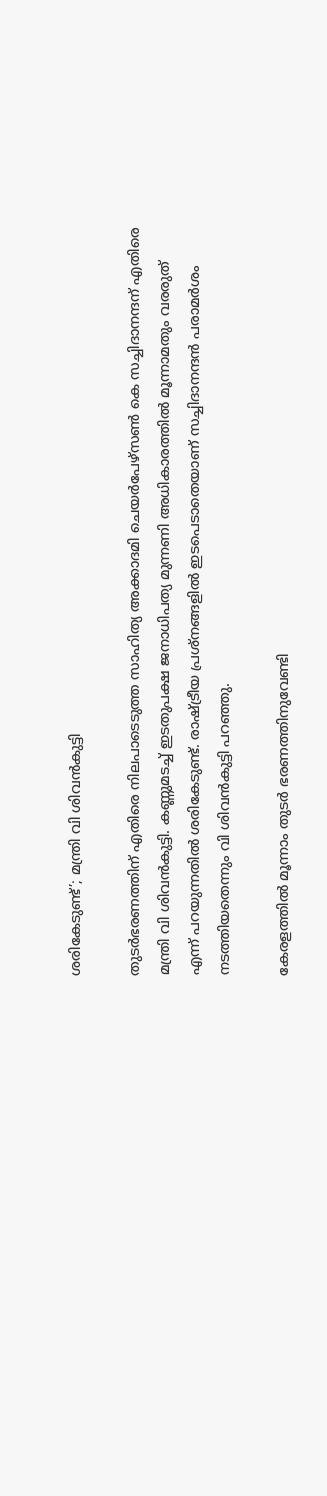ശരികേടുണ്ട്’; മന്ത്രി വി ശിവൻകുട്ടി

തുടർഭരണത്തിന് എതിരെ നിലപാടെടുത്ത സാഹിത്യ അക്കാദമി ചെയർപേഴ്സൺ കെ സച്ചിദാനന്ദന് എതിരെ മന്ത്രി വി ശിവൻകുട്ടി. കണ്ണുമടച്ച് ഇടതുപക്ഷ ജനാധിപത്യ മുന്നണി അധികാരത്തിൽ മൂന്നാമതും വരരുത് എന്ന് പറയുന്നതിൽ ശരികേടുണ്ട്. രാഷ്ട്രീയ പ്രശ്നങ്ങളിൽ ഇടപെടാതെയാണ് സച്ചിദാനന്ദൻ പരാമർശം നടത്തിയതെന്നും വി ശിവൻകുട്ടി പറഞ്ഞു.

കേരളത്തിൽ മൂന്നാം തുടർ ഭരണത്തിനുവേണ്ടി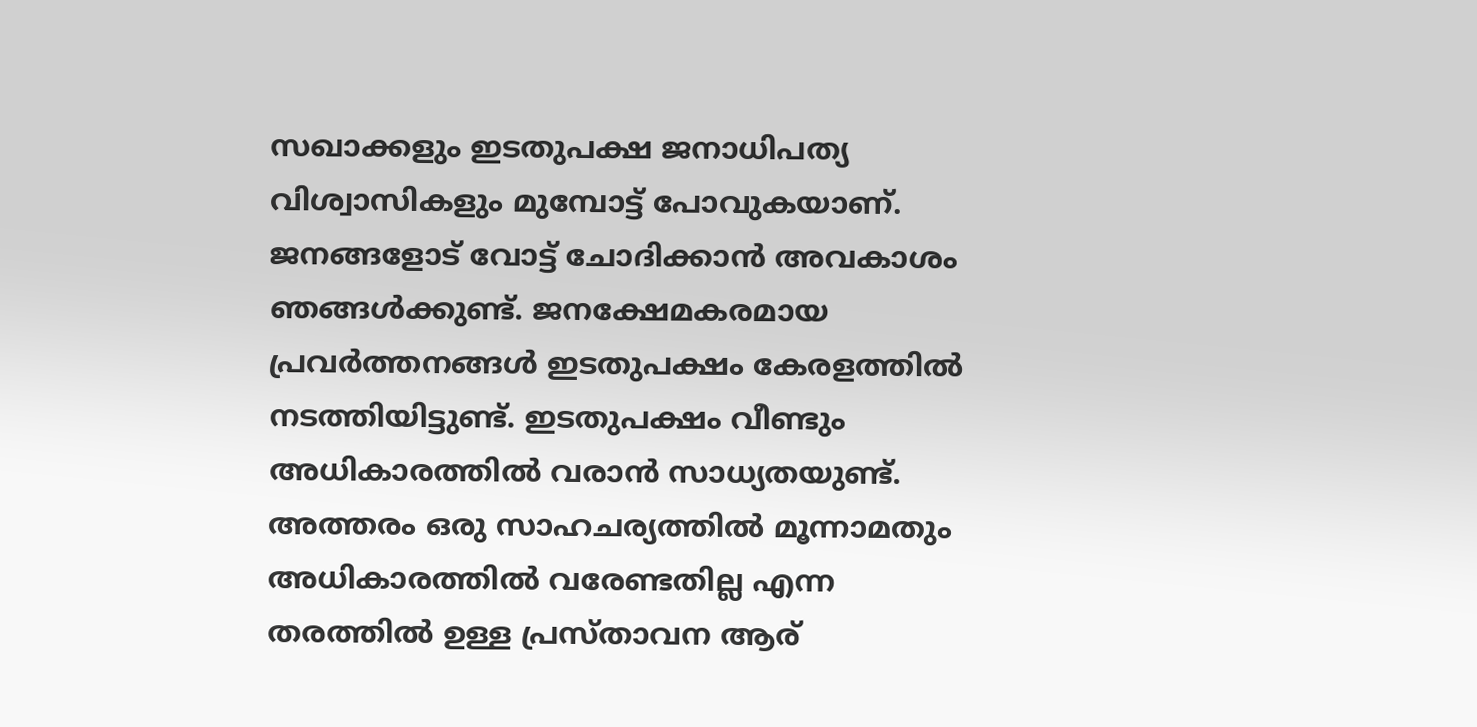സഖാക്കളും ഇടതുപക്ഷ ജനാധിപത്യ വിശ്വാസികളും മുമ്പോട്ട് പോവുകയാണ്. ജനങ്ങളോട് വോട്ട് ചോദിക്കാൻ അവകാശം ഞങ്ങൾക്കുണ്ട്. ജനക്ഷേമകരമായ പ്രവർത്തനങ്ങൾ ഇടതുപക്ഷം കേരളത്തിൽ നടത്തിയിട്ടുണ്ട്. ഇടതുപക്ഷം വീണ്ടും അധികാരത്തിൽ വരാൻ സാധ്യതയുണ്ട്. അത്തരം ഒരു സാഹചര്യത്തിൽ മൂന്നാമതും അധികാരത്തിൽ വരേണ്ടതില്ല എന്ന തരത്തിൽ ഉള്ള പ്രസ്താവന ആര്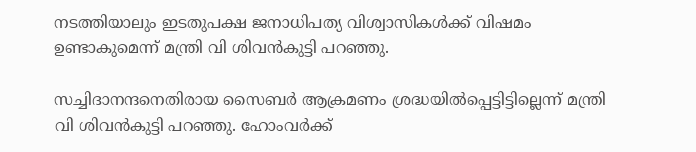നടത്തിയാലും ഇടതുപക്ഷ ജനാധിപത്യ വിശ്വാസികൾക്ക് വിഷമം ഉണ്ടാകുമെന്ന് മന്ത്രി വി ശിവൻകുട്ടി പറഞ്ഞു.

സച്ചിദാനന്ദനെതിരായ സൈബർ ആക്രമണം ശ്രദ്ധയിൽപ്പെട്ടിട്ടില്ലെന്ന് മന്ത്രി വി ശിവൻകുട്ടി പറഞ്ഞു. ഹോംവർക്ക്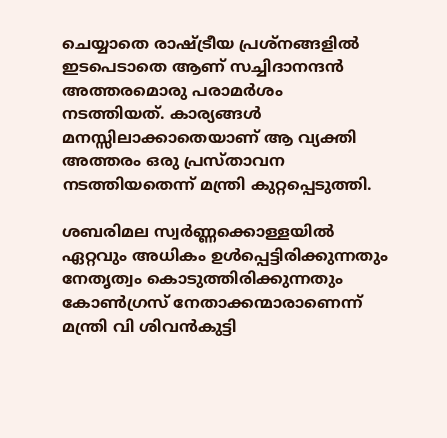ചെയ്യാതെ രാഷ്ട്രീയ പ്രശ്നങ്ങളിൽ ഇടപെടാതെ ആണ് സച്ചിദാനന്ദൻ അത്തരമൊരു പരാമർശം നടത്തിയത്. കാര്യങ്ങൾ മനസ്സിലാക്കാതെയാണ് ആ വ്യക്തി അത്തരം ഒരു പ്രസ്താവന നടത്തിയതെന്ന് മന്ത്രി കുറ്റപ്പെടുത്തി.

ശബരിമല സ്വർണ്ണക്കൊള്ളയിൽ ഏറ്റവും അധികം ഉൾപ്പെട്ടിരിക്കുന്നതും നേതൃത്വം കൊടുത്തിരിക്കുന്നതും കോൺഗ്രസ് നേതാക്കന്മാരാണെന്ന് മന്ത്രി വി ശിവൻകുട്ടി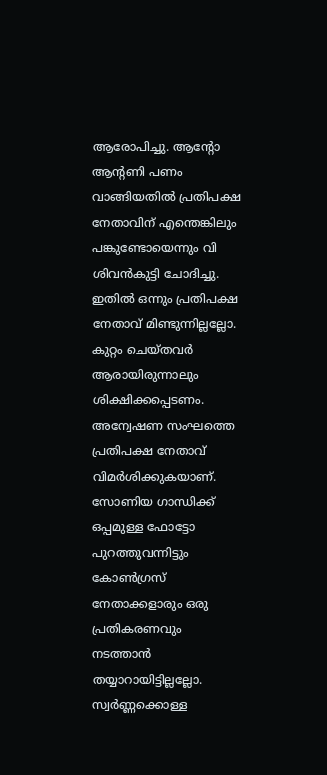ആരോപിച്ചു. ആന്റോ ആന്റണി പണം വാങ്ങിയതിൽ പ്രതിപക്ഷ നേതാവിന് എന്തെങ്കിലും പങ്കുണ്ടോയെന്നും വി ശിവൻകുട്ടി ചോദിച്ചു. ഇതിൽ ഒന്നും പ്രതിപക്ഷ നേതാവ് മിണ്ടുന്നില്ലല്ലോ. കുറ്റം ചെയ്തവർ ആരായിരുന്നാലും ശിക്ഷിക്കപ്പെടണം. അന്വേഷണ സംഘത്തെ പ്രതിപക്ഷ നേതാവ് വിമർശിക്കുകയാണ്. സോണിയ ഗാന്ധിക്ക് ഒപ്പമുള്ള ഫോട്ടോ പുറത്തുവന്നിട്ടും കോൺഗ്രസ് നേതാക്കളാരും ഒരു പ്രതികരണവും നടത്താൻ തയ്യാറായിട്ടില്ലല്ലോ. സ്വർണ്ണക്കൊള്ള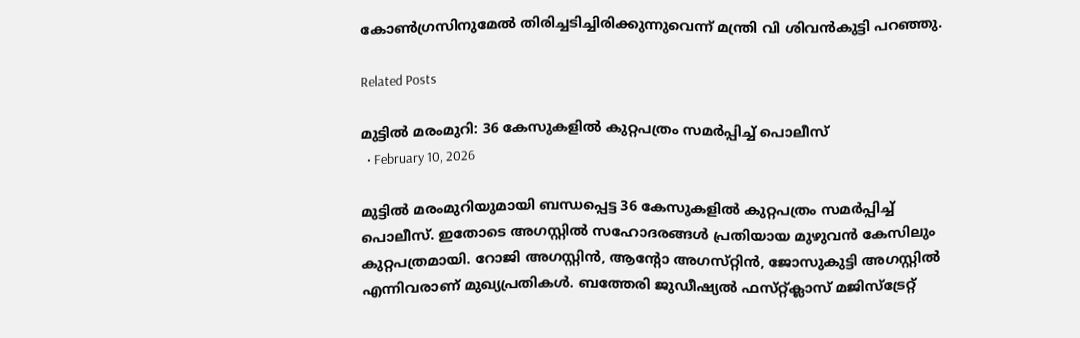കോൺഗ്രസിനുമേൽ തിരിച്ചടിച്ചിരിക്കുന്നുവെന്ന് മന്ത്രി വി ശിവൻകുട്ടി പറഞ്ഞു.

Related Posts

മുട്ടിൽ മരംമുറി: 36 കേസുകളിൽ കുറ്റപത്രം സമർപ്പിച്ച് പൊലീസ്
  • February 10, 2026

മുട്ടിൽ മരംമുറിയുമായി ബന്ധപ്പെട്ട 36 കേസുകളിൽ കുറ്റപത്രം സമർപ്പിച്ച് പൊലീസ്. ഇതോടെ അഗസ്റ്റിൽ സഹോദരങ്ങൾ പ്രതിയായ മുഴുവൻ കേസിലും കുറ്റപത്രമായി. റോജി അഗസ്റ്റിൻ, ആന്റോ അഗസ്‌റ്റിൻ, ജോസുകുട്ടി അഗസ്റ്റിൽ എന്നിവരാണ് മുഖ്യപ്രതികൾ. ബത്തേരി ജുഡീഷ്യൽ ഫസ്‌റ്റ്ക്ലാസ് മജിസ്ട്രേറ്റ്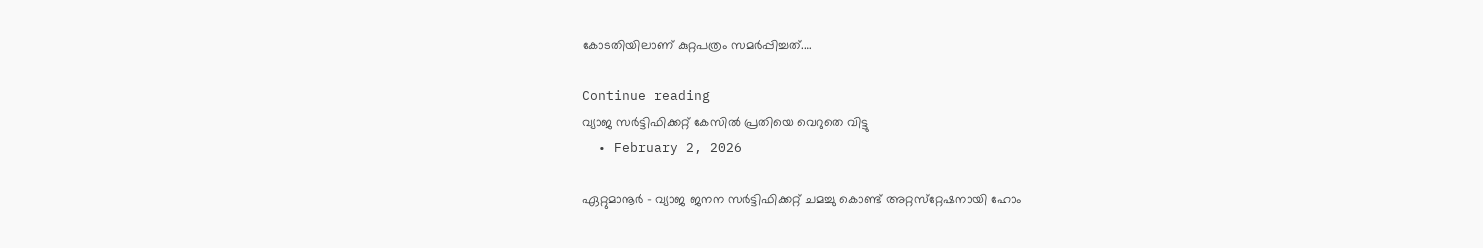കോടതിയിലാണ് കുറ്റപത്രം സമർപ്പിച്ചത്.…

Continue reading
വ്യാജ സർട്ടിഫിക്കറ്റ് കേസിൽ പ്രതിയെ വെറുതെ വിട്ടു
  • February 2, 2026

ഏറ്റുമാനൂർ – വ്യാജ ജനന സർട്ടിഫിക്കറ്റ് ചമച്ചു കൊണ്ട് അറ്റസ്‌റ്റേഷനായി ഹോം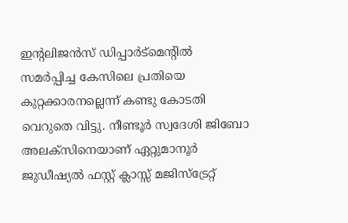ഇന്റലിജൻസ് ഡിപ്പാർട്മെന്റിൽ സമർപ്പിച്ച കേസിലെ പ്രതിയെ കുറ്റക്കാരനല്ലെന്ന് കണ്ടു കോടതി വെറുതെ വിട്ടു. നീണ്ടൂർ സ്വദേശി ജിബോ അലക്സിനെയാണ് ഏറ്റുമാനൂർ ജുഡീഷ്യൽ ഫസ്റ്റ് ക്ലാസ്സ് മജിസ്‌ട്രേറ്റ്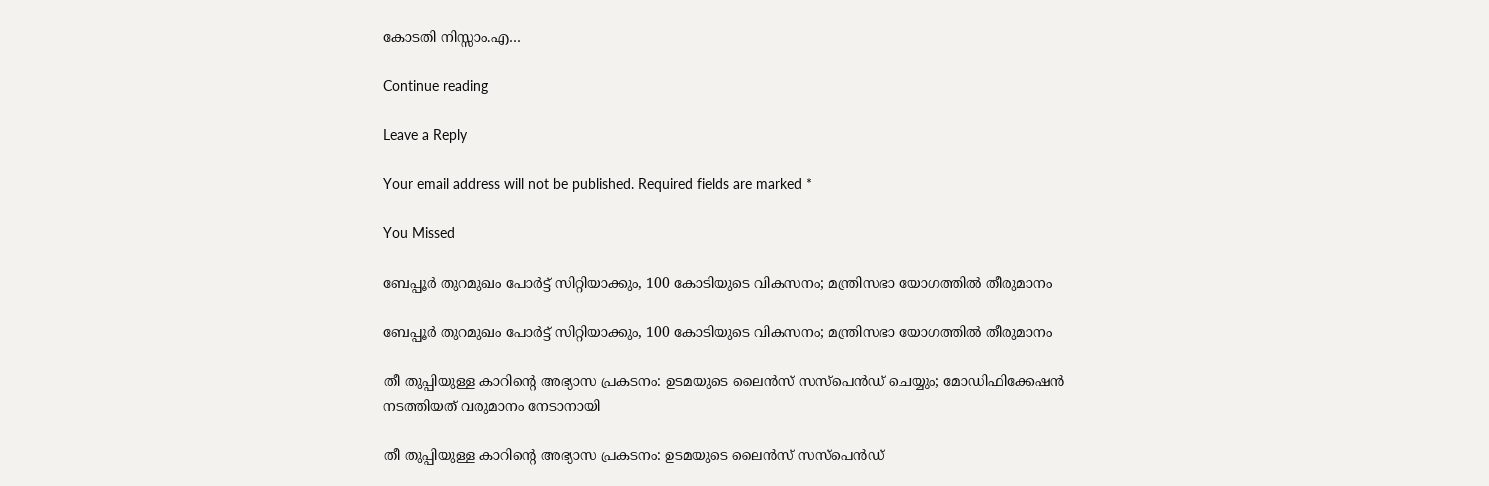കോടതി നിസ്സാം.എ…

Continue reading

Leave a Reply

Your email address will not be published. Required fields are marked *

You Missed

ബേപ്പൂർ തുറമുഖം പോർട്ട് സിറ്റിയാക്കും, 100 കോടിയുടെ വികസനം; മന്ത്രിസഭാ യോഗത്തിൽ തീരുമാനം

ബേപ്പൂർ തുറമുഖം പോർട്ട് സിറ്റിയാക്കും, 100 കോടിയുടെ വികസനം; മന്ത്രിസഭാ യോഗത്തിൽ തീരുമാനം

തീ തുപ്പിയുള്ള കാറിൻ്റെ അഭ്യാസ പ്രകടനം: ഉടമയുടെ ലൈൻസ് സസ്പെൻഡ് ചെയ്യും; മോഡിഫിക്കേഷൻ നടത്തിയത് വരുമാനം നേടാനായി

തീ തുപ്പിയുള്ള കാറിൻ്റെ അഭ്യാസ പ്രകടനം: ഉടമയുടെ ലൈൻസ് സസ്പെൻഡ്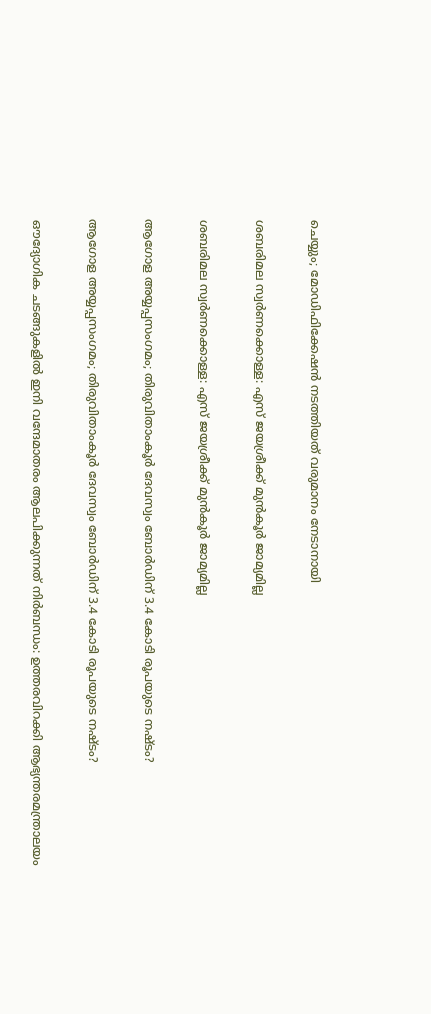ചെയ്യും; മോഡിഫിക്കേഷൻ നടത്തിയത് വരുമാനം നേടാനായി

ശബരിമല സ്വർണക്കൊള്ള: എസ് ജയശ്രീക്ക് മുൻകൂർ ജാമ്യമില്ല

ശബരിമല സ്വർണക്കൊള്ള: എസ് ജയശ്രീക്ക് മുൻകൂർ ജാമ്യമില്ല

ആഗോള അയ്യപ്പസംഗമം; തിരുവിതാംകൂർ ദേവസ്വം ബോർഡിന് 3.4 കോടി രൂപയുടെ നഷ്ടം?

ആഗോള അയ്യപ്പസംഗമം; തിരുവിതാംകൂർ ദേവസ്വം ബോർഡിന് 3.4 കോടി രൂപയുടെ നഷ്ടം?

ഔദ്യോഗിക ചടങ്ങുകളിൽ ഇനി വന്ദേമാതരം ആലപിക്കുന്നത് നിർബന്ധം: ഉത്തരവിറക്കി ആഭ്യന്തരമന്ത്രാലയം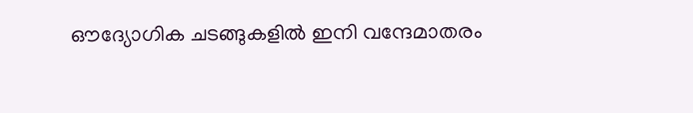ഔദ്യോഗിക ചടങ്ങുകളിൽ ഇനി വന്ദേമാതരം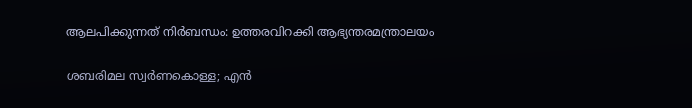ആലപിക്കുന്നത് നിർബന്ധം: ഉത്തരവിറക്കി ആഭ്യന്തരമന്ത്രാലയം

ശബരിമല സ്വർണകൊള്ള; എൻ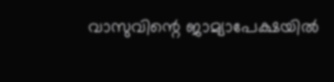വാസുവിന്റെ ജാമ്യാപേക്ഷയിൽ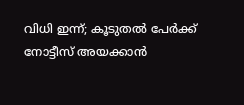വിധി ഇന്ന്; കൂടുതൽ പേർക്ക് നോട്ടീസ് അയക്കാൻ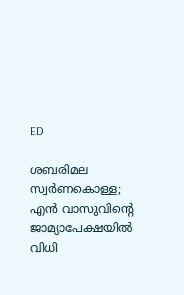ED

ശബരിമല സ്വർണകൊള്ള; എൻ വാസുവിന്റെ ജാമ്യാപേക്ഷയിൽ വിധി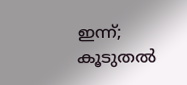ഇന്ന്; കൂടുതൽ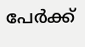പേർക്ക്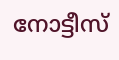നോട്ടീസ്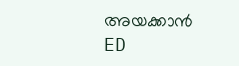അയക്കാൻ ED